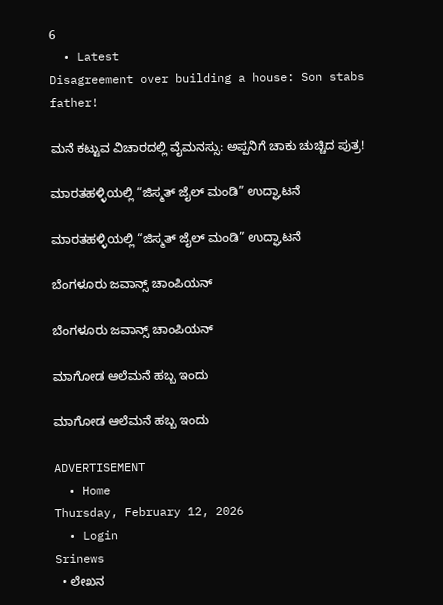6
  • Latest
Disagreement over building a house: Son stabs father!

ಮನೆ ಕಟ್ಟುವ ವಿಚಾರದಲ್ಲಿ ವೈಮನಸ್ಸು: ಅಪ್ಪನಿಗೆ ಚಾಕು ಚುಚ್ಚಿದ ಪುತ್ರ!

ಮಾರತಹಳ್ಳಿಯಲ್ಲಿ “ಜಿಸ್ಮತ್ ಜೈಲ್ ಮಂಡಿ” ಉದ್ಘಾಟನೆ

ಮಾರತಹಳ್ಳಿಯಲ್ಲಿ “ಜಿಸ್ಮತ್ ಜೈಲ್ ಮಂಡಿ” ಉದ್ಘಾಟನೆ

ಬೆಂಗಳೂರು ಜವಾನ್ಸ್ ಚಾಂಪಿಯನ್

ಬೆಂಗಳೂರು ಜವಾನ್ಸ್ ಚಾಂಪಿಯನ್

ಮಾಗೋಡ ಆಲೆಮನೆ ಹಬ್ಬ ಇಂದು

ಮಾಗೋಡ ಆಲೆಮನೆ ಹಬ್ಬ ಇಂದು

ADVERTISEMENT
  • Home
Thursday, February 12, 2026
  • Login
Srinews
  • ಲೇಖನ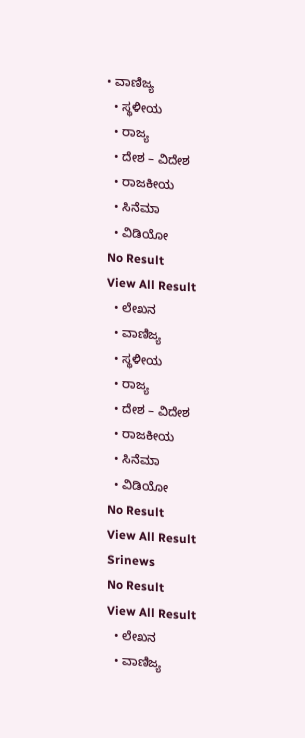• ವಾಣಿಜ್ಯ
  • ಸ್ಥಳೀಯ
  • ರಾಜ್ಯ
  • ದೇಶ – ವಿದೇಶ
  • ರಾಜಕೀಯ
  • ಸಿನೆಮಾ
  • ವಿಡಿಯೋ
No Result
View All Result
  • ಲೇಖನ
  • ವಾಣಿಜ್ಯ
  • ಸ್ಥಳೀಯ
  • ರಾಜ್ಯ
  • ದೇಶ – ವಿದೇಶ
  • ರಾಜಕೀಯ
  • ಸಿನೆಮಾ
  • ವಿಡಿಯೋ
No Result
View All Result
Srinews
No Result
View All Result
  • ಲೇಖನ
  • ವಾಣಿಜ್ಯ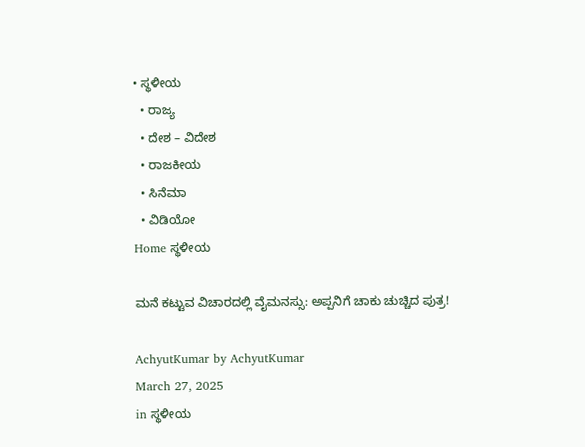• ಸ್ಥಳೀಯ
  • ರಾಜ್ಯ
  • ದೇಶ – ವಿದೇಶ
  • ರಾಜಕೀಯ
  • ಸಿನೆಮಾ
  • ವಿಡಿಯೋ
Home ಸ್ಥಳೀಯ

ಮನೆ ಕಟ್ಟುವ ವಿಚಾರದಲ್ಲಿ ವೈಮನಸ್ಸು: ಅಪ್ಪನಿಗೆ ಚಾಕು ಚುಚ್ಚಿದ ಪುತ್ರ!

AchyutKumar by AchyutKumar
March 27, 2025
in ಸ್ಥಳೀಯ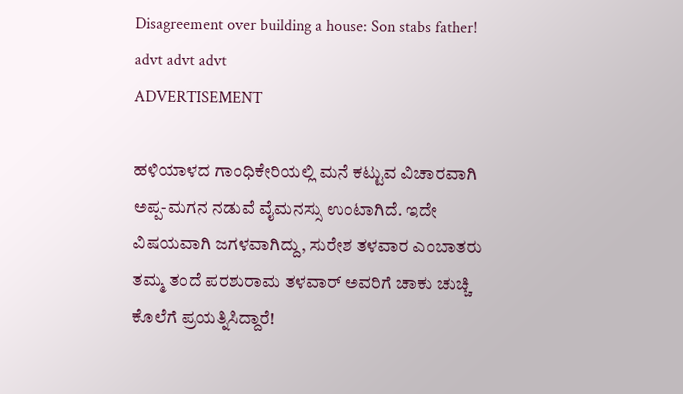Disagreement over building a house: Son stabs father!
advt advt advt
ADVERTISEMENT

ಹಳಿಯಾಳದ ಗಾಂಧಿಕೇರಿಯಲ್ಲಿ ಮನೆ ಕಟ್ಟುವ ವಿಚಾರವಾಗಿ ಅಪ್ಪ-ಮಗನ ನಡುವೆ ವೈಮನಸ್ಸು ಉಂಟಾಗಿದೆ. ಇದೇ ವಿಷಯವಾಗಿ ಜಗಳವಾಗಿದ್ದು, ಸುರೇಶ ತಳವಾರ ಎಂಬಾತರು ತಮ್ಮ ತಂದೆ ಪರಶುರಾಮ ತಳವಾರ್ ಅವರಿಗೆ ಚಾಕು ಚುಚ್ಚಿ ಕೊಲೆಗೆ ಪ್ರಯತ್ನಿಸಿದ್ದಾರೆ!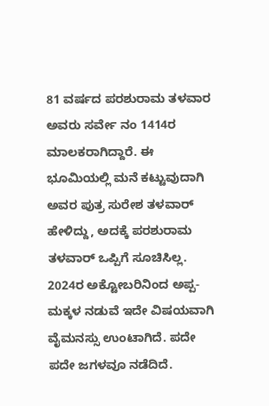81 ವರ್ಷದ ಪರಶುರಾಮ ತಳವಾರ ಅವರು ಸರ್ವೇ ನಂ 1414ರ ಮಾಲಕರಾಗಿದ್ದಾರೆ. ಈ ಭೂಮಿಯಲ್ಲಿ ಮನೆ ಕಟ್ಟುವುದಾಗಿ ಅವರ ಪುತ್ರ ಸುರೇಶ ತಳವಾರ್ ಹೇಳಿದ್ದು, ಅದಕ್ಕೆ ಪರಶುರಾಮ ತಳವಾರ್ ಒಪ್ಪಿಗೆ ಸೂಚಿಸಿಲ್ಲ. 2024ರ ಅಕ್ಟೋಬರಿನಿಂದ ಅಪ್ಪ-ಮಕ್ಕಳ ನಡುವೆ ಇದೇ ವಿಷಯವಾಗಿ ವೈಮನಸ್ಸು ಉಂಟಾಗಿದೆ. ಪದೇ ಪದೇ ಜಗಳವೂ ನಡೆದಿದೆ.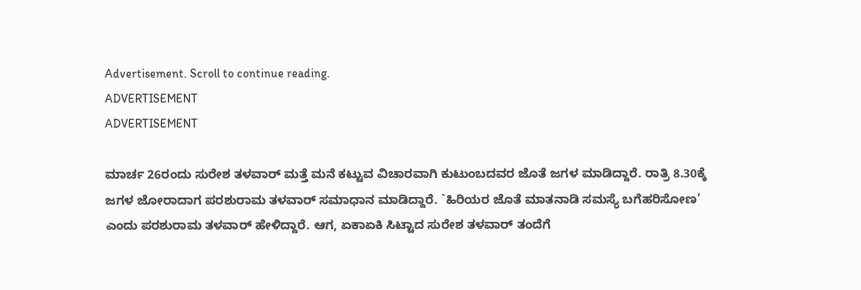Advertisement. Scroll to continue reading.
ADVERTISEMENT
ADVERTISEMENT

ಮಾರ್ಚ 26ರಂದು ಸುರೇಶ ತಳವಾರ್ ಮತ್ತೆ ಮನೆ ಕಟ್ಟುವ ವಿಚಾರವಾಗಿ ಕುಟುಂಬದವರ ಜೊತೆ ಜಗಳ ಮಾಡಿದ್ದಾರೆ. ರಾತ್ರಿ 8.30ಕ್ಕೆ ಜಗಳ ಜೋರಾದಾಗ ಪರಶುರಾಮ ತಳವಾರ್ ಸಮಾಧಾನ ಮಾಡಿದ್ದಾರೆ. `ಹಿರಿಯರ ಜೊತೆ ಮಾತನಾಡಿ ಸಮಸ್ಯೆ ಬಗೆಹರಿಸೋಣ’ ಎಂದು ಪರಶುರಾಮ ತಳವಾರ್ ಹೇಳಿದ್ದಾರೆ. ಆಗ, ಏಕಾಏಕಿ ಸಿಟ್ಟಾದ ಸುರೇಶ ತಳವಾರ್ ತಂದೆಗೆ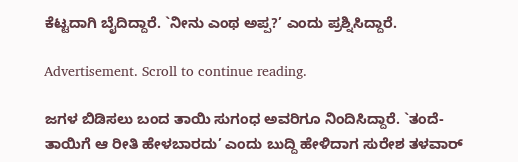ಕೆಟ್ಟದಾಗಿ ಬೈದಿದ್ದಾರೆ. `ನೀನು ಎಂಥ ಅಪ್ಪ?’ ಎಂದು ಪ್ರಶ್ನಿಸಿದ್ದಾರೆ.

Advertisement. Scroll to continue reading.

ಜಗಳ ಬಿಡಿಸಲು ಬಂದ ತಾಯಿ ಸುಗಂಧ ಅವರಿಗೂ ನಿಂದಿಸಿದ್ದಾರೆ. `ತಂದೆ-ತಾಯಿಗೆ ಆ ರೀತಿ ಹೇಳಬಾರದು’ ಎಂದು ಬುದ್ದಿ ಹೇಳಿದಾಗ ಸುರೇಶ ತಳವಾರ್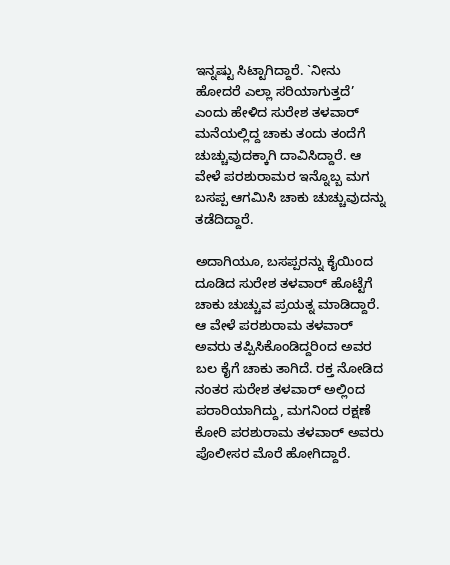ಇನ್ನಷ್ಟು ಸಿಟ್ಟಾಗಿದ್ದಾರೆ. `ನೀನು ಹೋದರೆ ಎಲ್ಲಾ ಸರಿಯಾಗುತ್ತದೆ’ ಎಂದು ಹೇಳಿದ ಸುರೇಶ ತಳವಾರ್ ಮನೆಯಲ್ಲಿದ್ದ ಚಾಕು ತಂದು ತಂದೆಗೆ ಚುಚ್ಚುವುದಕ್ಕಾಗಿ ದಾವಿಸಿದ್ದಾರೆ. ಆ ವೇಳೆ ಪರಶುರಾಮರ ಇನ್ನೊಬ್ಬ ಮಗ ಬಸಪ್ಪ ಆಗಮಿಸಿ ಚಾಕು ಚುಚ್ಚುವುದನ್ನು ತಡೆದಿದ್ದಾರೆ.

ಅದಾಗಿಯೂ, ಬಸಪ್ಪರನ್ನು ಕೈಯಿಂದ ದೂಡಿದ ಸುರೇಶ ತಳವಾರ್ ಹೊಟ್ಟೆಗೆ ಚಾಕು ಚುಚ್ಚುವ ಪ್ರಯತ್ನ ಮಾಡಿದ್ದಾರೆ. ಆ ವೇಳೆ ಪರಶುರಾಮ ತಳವಾರ್ ಅವರು ತಪ್ಪಿಸಿಕೊಂಡಿದ್ದರಿoದ ಅವರ ಬಲ ಕೈಗೆ ಚಾಕು ತಾಗಿದೆ. ರಕ್ತ ನೋಡಿದ ನಂತರ ಸುರೇಶ ತಳವಾರ್ ಅಲ್ಲಿಂದ ಪರಾರಿಯಾಗಿದ್ದು, ಮಗನಿಂದ ರಕ್ಷಣೆ ಕೋರಿ ಪರಶುರಾಮ ತಳವಾರ್ ಅವರು ಪೊಲೀಸರ ಮೊರೆ ಹೋಗಿದ್ದಾರೆ.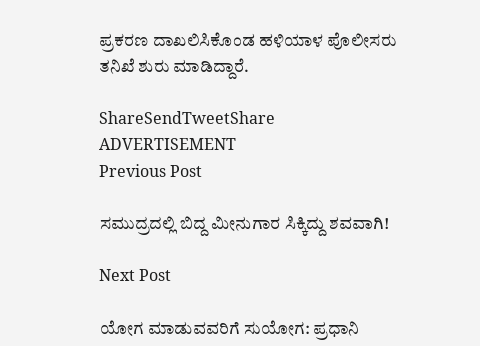ಪ್ರಕರಣ ದಾಖಲಿಸಿಕೊಂಡ ಹಳಿಯಾಳ ಪೊಲೀಸರು ತನಿಖೆ ಶುರು ಮಾಡಿದ್ದಾರೆ.

ShareSendTweetShare
ADVERTISEMENT
Previous Post

ಸಮುದ್ರದಲ್ಲಿ ಬಿದ್ದ ಮೀನುಗಾರ ಸಿಕ್ಕಿದ್ದು ಶವವಾಗಿ!

Next Post

ಯೋಗ ಮಾಡುವವರಿಗೆ ಸುಯೋಗ: ಪ್ರಧಾನಿ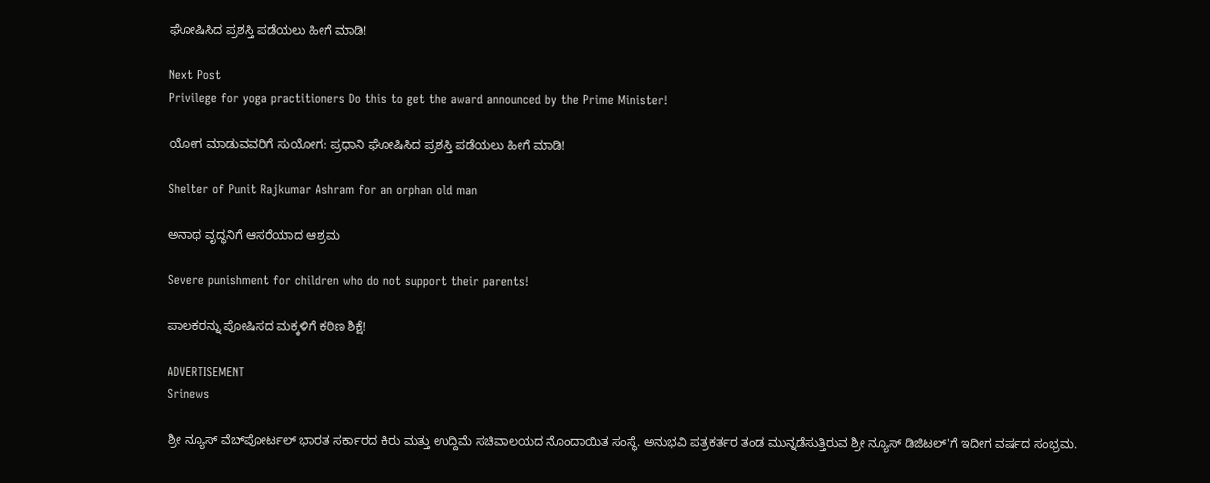ಘೋಷಿಸಿದ ಪ್ರಶಸ್ತಿ ಪಡೆಯಲು ಹೀಗೆ ಮಾಡಿ!

Next Post
Privilege for yoga practitioners Do this to get the award announced by the Prime Minister!

ಯೋಗ ಮಾಡುವವರಿಗೆ ಸುಯೋಗ: ಪ್ರಧಾನಿ ಘೋಷಿಸಿದ ಪ್ರಶಸ್ತಿ ಪಡೆಯಲು ಹೀಗೆ ಮಾಡಿ!

Shelter of Punit Rajkumar Ashram for an orphan old man

ಅನಾಥ ವೃದ್ಧನಿಗೆ ಆಸರೆಯಾದ ಆಶ್ರಮ

Severe punishment for children who do not support their parents!

ಪಾಲಕರನ್ನು ಪೋಷಿಸದ ಮಕ್ಕಳಿಗೆ ಕಠಿಣ ಶಿಕ್ಷೆ!

ADVERTISEMENT
Srinews

ಶ್ರೀ ನ್ಯೂಸ್ ವೆಬ್‌ಪೋರ್ಟಲ್ ಭಾರತ ಸರ್ಕಾರದ ಕಿರು ಮತ್ತು ಉದ್ದಿಮೆ ಸಚಿವಾಲಯದ ನೊಂದಾಯಿತ ಸಂಸ್ಥೆ. ಅನುಭವಿ ಪತ್ರಕರ್ತರ ತಂಡ ಮುನ್ನಡೆಸುತ್ತಿರುವ ಶ್ರೀ ನ್ಯೂಸ್ ಡಿಜಿಟಲ್'ಗೆ ಇದೀಗ ವರ್ಷದ ಸಂಭ್ರಮ.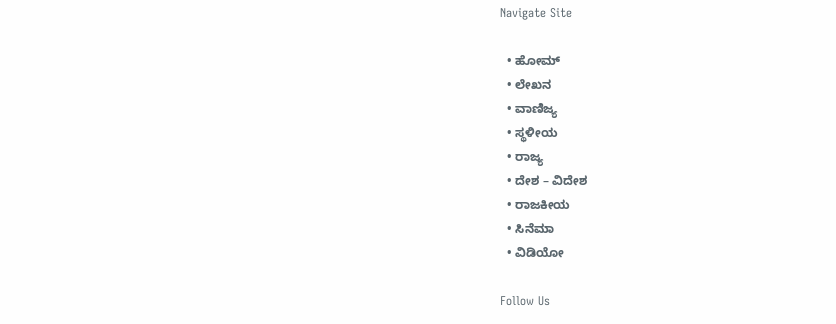Navigate Site

  • ಹೋಮ್
  • ಲೇಖನ
  • ವಾಣಿಜ್ಯ
  • ಸ್ಥಳೀಯ
  • ರಾಜ್ಯ
  • ದೇಶ – ವಿದೇಶ
  • ರಾಜಕೀಯ
  • ಸಿನೆಮಾ
  • ವಿಡಿಯೋ

Follow Us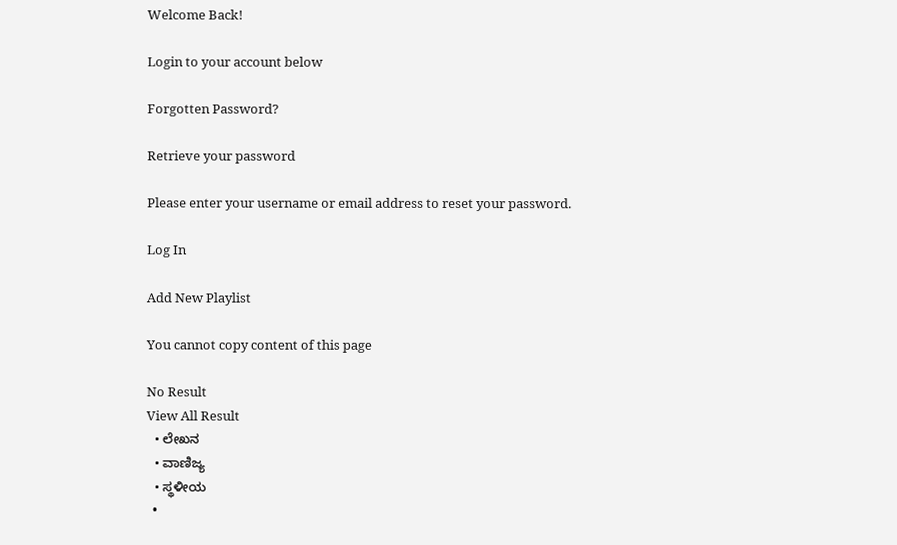Welcome Back!

Login to your account below

Forgotten Password?

Retrieve your password

Please enter your username or email address to reset your password.

Log In

Add New Playlist

You cannot copy content of this page

No Result
View All Result
  • ಲೇಖನ
  • ವಾಣಿಜ್ಯ
  • ಸ್ಥಳೀಯ
  •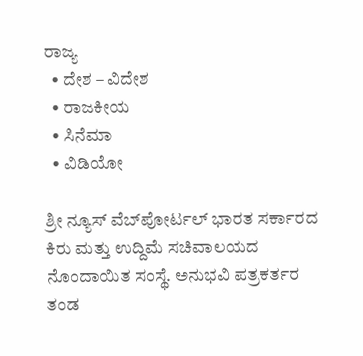ರಾಜ್ಯ
  • ದೇಶ – ವಿದೇಶ
  • ರಾಜಕೀಯ
  • ಸಿನೆಮಾ
  • ವಿಡಿಯೋ

ಶ್ರೀ ನ್ಯೂಸ್ ವೆಬ್‌ಪೋರ್ಟಲ್ ಭಾರತ ಸರ್ಕಾರದ ಕಿರು ಮತ್ತು ಉದ್ದಿಮೆ ಸಚಿವಾಲಯದ ನೊಂದಾಯಿತ ಸಂಸ್ಥೆ. ಅನುಭವಿ ಪತ್ರಕರ್ತರ ತಂಡ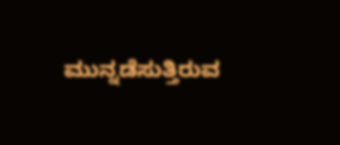ಮುನ್ನಡೆಸುತ್ತಿರುವ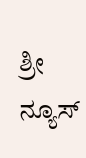ಶ್ರೀ ನ್ಯೂಸ್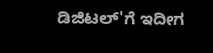ಡಿಜಿಟಲ್'ಗೆ ಇದೀಗ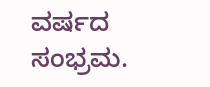ವರ್ಷದ ಸಂಭ್ರಮ.